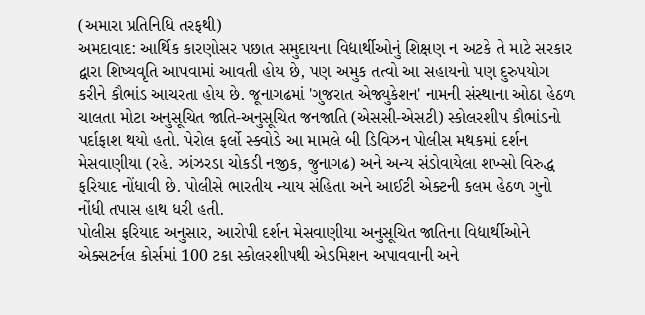(અમારા પ્રતિનિધિ તરફથી)
અમદાવાદ: આર્થિક કારણોસર પછાત સમુદાયના વિદ્યાર્થીઓનું શિક્ષણ ન અટકે તે માટે સરકાર દ્વારા શિષ્યવૃતિ આપવામાં આવતી હોય છે, પણ અમુક તત્વો આ સહાયનો પણ દુરુપયોગ કરીને કૌભાંડ આચરતા હોય છે. જૂનાગઢમાં 'ગુજરાત એજ્યુકેશન' નામની સંસ્થાના ઓઠા હેઠળ ચાલતા મોટા અનુસૂચિત જાતિ-અનુસૂચિત જનજાતિ (એસસી-એસટી) સ્કોલરશીપ કૌભાંડનો પર્દાફાશ થયો હતો. પેરોલ ફર્લો સ્ક્વોડે આ મામલે બી ડિવિઝન પોલીસ મથકમાં દર્શન મેસવાણીયા (રહે. ઝાંઝરડા ચોકડી નજીક, જુનાગઢ) અને અન્ય સંડોવાયેલા શખ્સો વિરુદ્ધ ફરિયાદ નોંધાવી છે. પોલીસે ભારતીય ન્યાય સંહિતા અને આઈટી એક્ટની કલમ હેઠળ ગુનો નોંધી તપાસ હાથ ધરી હતી.
પોલીસ ફરિયાદ અનુસાર, આરોપી દર્શન મેસવાણીયા અનુસૂચિત જાતિના વિદ્યાર્થીઓને એક્સટર્નલ કોર્સમાં 100 ટકા સ્કોલરશીપથી એડમિશન અપાવવાની અને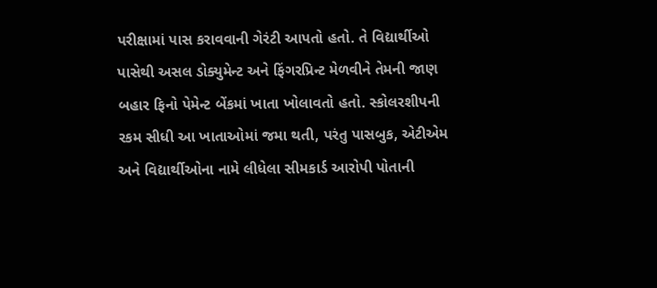પરીક્ષામાં પાસ કરાવવાની ગેરંટી આપતો હતો. તે વિદ્યાર્થીઓ પાસેથી અસલ ડોક્યુમેન્ટ અને ફિંગરપ્રિન્ટ મેળવીને તેમની જાણ બહાર ફિનો પેમેન્ટ બેંકમાં ખાતા ખોલાવતો હતો. સ્કોલરશીપની રકમ સીધી આ ખાતાઓમાં જમા થતી, પરંતુ પાસબુક, એટીએમ અને વિદ્યાર્થીઓના નામે લીધેલા સીમકાર્ડ આરોપી પોતાની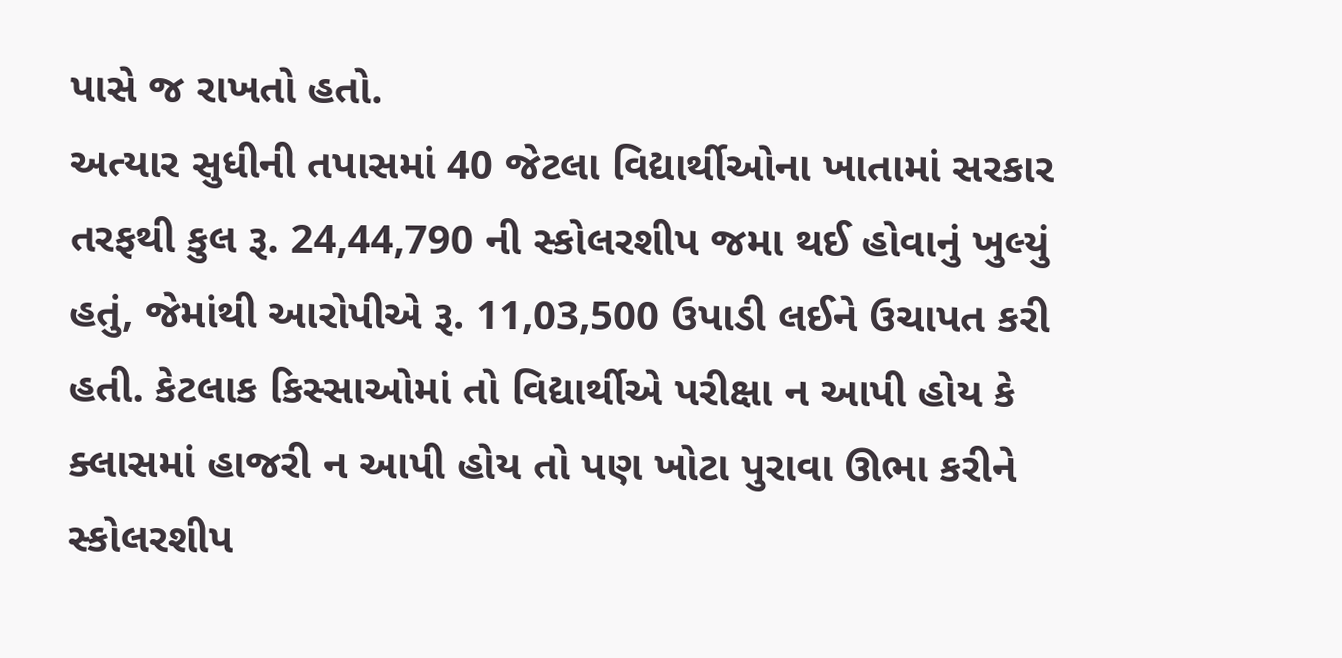પાસે જ રાખતો હતો.
અત્યાર સુધીની તપાસમાં 40 જેટલા વિદ્યાર્થીઓના ખાતામાં સરકાર તરફથી કુલ રૂ. 24,44,790 ની સ્કોલરશીપ જમા થઈ હોવાનું ખુલ્યું હતું, જેમાંથી આરોપીએ રૂ. 11,03,500 ઉપાડી લઈને ઉચાપત કરી હતી. કેટલાક કિસ્સાઓમાં તો વિદ્યાર્થીએ પરીક્ષા ન આપી હોય કે ક્લાસમાં હાજરી ન આપી હોય તો પણ ખોટા પુરાવા ઊભા કરીને સ્કોલરશીપ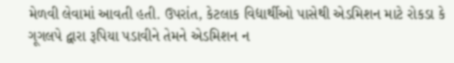મેળવી લેવામાં આવતી હતી. ઉપરાંત, કેટલાક વિદ્યાર્થીઓ પાસેથી એડમિશન માટે રોકડા કે ગૂગલપે દ્વારા રૂપિયા પડાવીને તેમને એડમિશન ન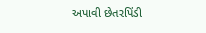અપાવી છેતરપિંડી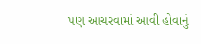પણ આચરવામાં આવી હોવાનું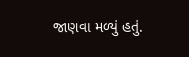જાણવા મળ્યું હતું.